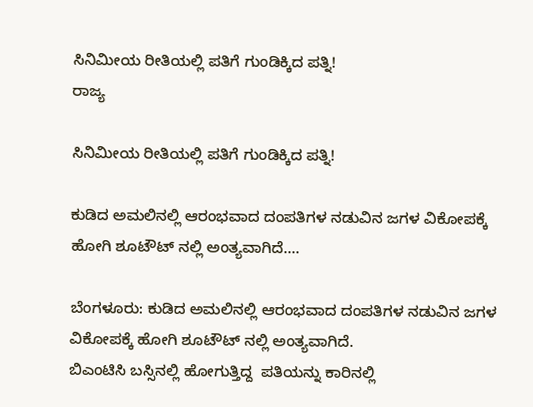ಸಿನಿಮೀಯ ರೀತಿಯಲ್ಲಿ ಪತಿಗೆ ಗುಂಡಿಕ್ಕಿದ ಪತ್ನಿ!
ರಾಜ್ಯ

ಸಿನಿಮೀಯ ರೀತಿಯಲ್ಲಿ ಪತಿಗೆ ಗುಂಡಿಕ್ಕಿದ ಪತ್ನಿ!

ಕುಡಿದ ಅಮಲಿನಲ್ಲಿ ಆರಂಭವಾದ ದಂಪತಿಗಳ ನಡುವಿನ ಜಗಳ ವಿಕೋಪಕ್ಕೆ ಹೋಗಿ ಶೂಟೌಟ್ ನಲ್ಲಿ ಅಂತ್ಯವಾಗಿದೆ....

ಬೆಂಗಳೂರು: ಕುಡಿದ ಅಮಲಿನಲ್ಲಿ ಆರಂಭವಾದ ದಂಪತಿಗಳ ನಡುವಿನ ಜಗಳ ವಿಕೋಪಕ್ಕೆ ಹೋಗಿ ಶೂಟೌಟ್ ನಲ್ಲಿ ಅಂತ್ಯವಾಗಿದೆ.
ಬಿಎಂಟಿಸಿ ಬಸ್ಸಿನಲ್ಲಿ ಹೋಗುತ್ತಿದ್ದ  ಪತಿಯನ್ನು ಕಾರಿನಲ್ಲಿ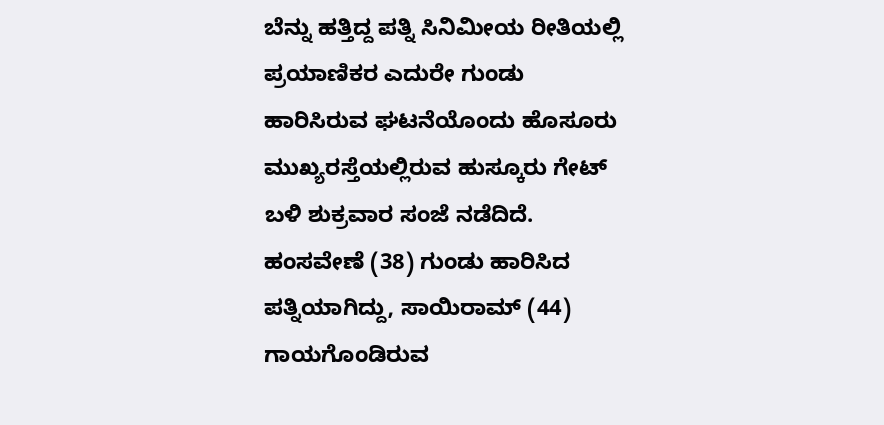ಬೆನ್ನು ಹತ್ತಿದ್ದ ಪತ್ನಿ ಸಿನಿಮೀಯ ರೀತಿಯಲ್ಲಿ ಪ್ರಯಾಣಿಕರ ಎದುರೇ ಗುಂಡು ಹಾರಿಸಿರುವ ಘಟನೆಯೊಂದು ಹೊಸೂರು ಮುಖ್ಯರಸ್ತೆಯಲ್ಲಿರುವ ಹುಸ್ಕೂರು ಗೇಟ್ ಬಳಿ ಶುಕ್ರವಾರ ಸಂಜೆ ನಡೆದಿದೆ.
ಹಂಸವೇಣೆ (38) ಗುಂಡು ಹಾರಿಸಿದ ಪತ್ನಿಯಾಗಿದ್ದು, ಸಾಯಿರಾಮ್ (44) ಗಾಯಗೊಂಡಿರುವ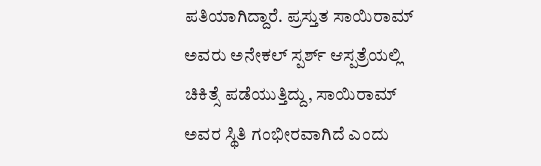ಪತಿಯಾಗಿದ್ದಾರೆ. ಪ್ರಸ್ತುತ ಸಾಯಿರಾಮ್ ಅವರು ಅನೇಕಲ್ ಸ್ಪರ್ಶ್ ಆಸ್ಪತ್ರೆಯಲ್ಲಿ ಚಿಕಿತ್ಸೆ ಪಡೆಯುತ್ತಿದ್ದು, ಸಾಯಿರಾಮ್ ಅವರ ಸ್ಥಿತಿ ಗಂಭೀರವಾಗಿದೆ ಎಂದು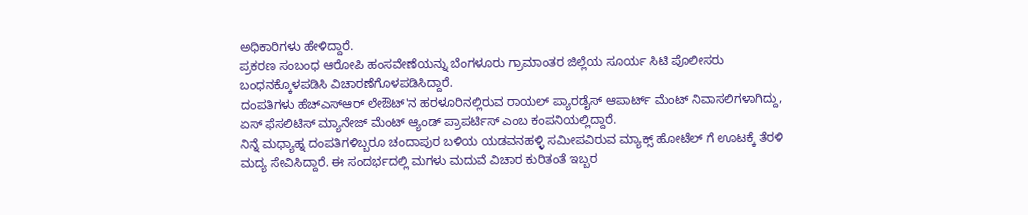ಅಧಿಕಾರಿಗಳು ಹೇಳಿದ್ದಾರೆ.
ಪ್ರಕರಣ ಸಂಬಂಧ ಆರೋಪಿ ಹಂಸವೇಣೆಯನ್ನು ಬೆಂಗಳೂರು ಗ್ರಾಮಾಂತರ ಜಿಲ್ಲೆಯ ಸೂರ್ಯ ಸಿಟಿ ಪೊಲೀಸರು ಬಂಧನಕ್ಕೊಳಪಡಿಸಿ ವಿಚಾರಣೆಗೊಳಪಡಿಸಿದ್ದಾರೆ.
ದಂಪತಿಗಳು ಹೆಚ್ಎಸ್ಆರ್ ಲೇಔಟ್'ನ ಹರಳೂರಿನಲ್ಲಿರುವ ರಾಯಲ್ ಪ್ಯಾರಡೈಸ್ ಆಪಾರ್ಟ್ ಮೆಂಟ್ ನಿವಾಸಲಿಗಳಾಗಿದ್ದು, ಏಸ್ ಫೆಸಲಿಟಿಸ್ ಮ್ಯಾನೇಜ್ ಮೆಂಟ್ ಆ್ಯಂಡ್ ಪ್ರಾಪರ್ಟಿಸ್ ಎಂಬ ಕಂಪನಿಯಲ್ಲಿದ್ದಾರೆ.
ನಿನ್ನೆ ಮಧ್ಯಾಹ್ನ ದಂಪತಿಗಳಿಬ್ಬರೂ ಚಂದಾಪುರ ಬಳಿಯ ಯಡವನಹಳ್ಳಿ ಸಮೀಪವಿರುವ ಮ್ಯಾಕ್ಸ್ ಹೋಟೆಲ್ ಗೆ ಊಟಕ್ಕೆ ತೆರಳಿ ಮದ್ಯ ಸೇವಿಸಿದ್ದಾರೆ. ಈ ಸಂದರ್ಭದಲ್ಲಿ ಮಗಳು ಮದುವೆ ವಿಚಾರ ಕುರಿತಂತೆ ಇಬ್ಬರ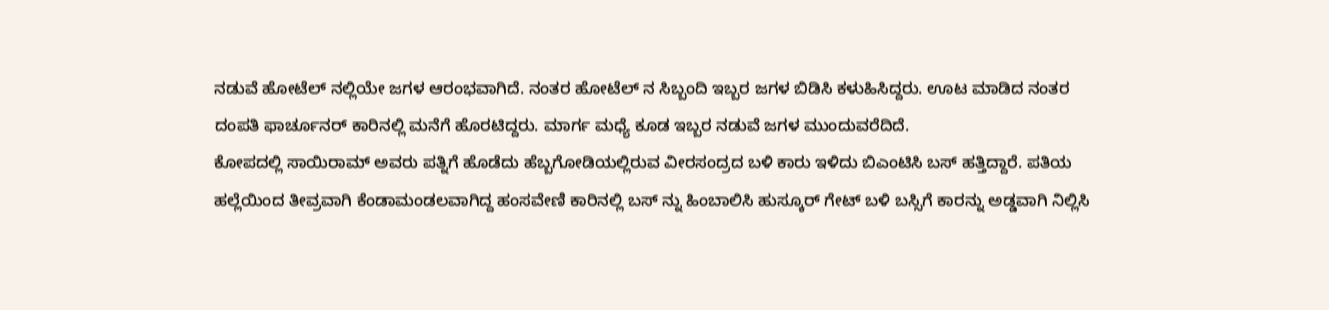ನಡುವೆ ಹೋಟೆಲ್ ನಲ್ಲಿಯೇ ಜಗಳ ಆರಂಭವಾಗಿದೆ. ನಂತರ ಹೋಟೆಲ್ ನ ಸಿಬ್ಬಂದಿ ಇಬ್ಬರ ಜಗಳ ಬಿಡಿಸಿ ಕಳುಹಿಸಿದ್ದರು. ಊಟ ಮಾಡಿದ ನಂತರ ದಂಪತಿ ಫಾರ್ಚೂನರ್ ಕಾರಿನಲ್ಲಿ ಮನೆಗೆ ಹೊರಟಿದ್ದರು. ಮಾರ್ಗ ಮಧ್ಯೆ ಕೂಡ ಇಬ್ಬರ ನಡುವೆ ಜಗಳ ಮುಂದುವರೆದಿದೆ.
ಕೋಪದಲ್ಲಿ ಸಾಯಿರಾಮ್ ಅವರು ಪತ್ನಿಗೆ ಹೊಡೆದು ಹೆಬ್ಬಗೋಡಿಯಲ್ಲಿರುವ ವೀರಸಂದ್ರದ ಬಳಿ ಕಾರು ಇಳಿದು ಬಿಎಂಟಿಸಿ ಬಸ್ ಹತ್ತಿದ್ದಾರೆ. ಪತಿಯ ಹಲ್ಲೆಯಿಂದ ತೀವ್ರವಾಗಿ ಕೆಂಡಾಮಂಡಲವಾಗಿದ್ದ ಹಂಸವೇಣಿ ಕಾರಿನಲ್ಲಿ ಬಸ್ ನ್ನು ಹಿಂಬಾಲಿಸಿ ಹುಸ್ಕೂರ್ ಗೇಟ್ ಬಳಿ ಬಸ್ಸಿಗೆ ಕಾರನ್ನು ಅಡ್ಡವಾಗಿ ನಿಲ್ಲಿಸಿ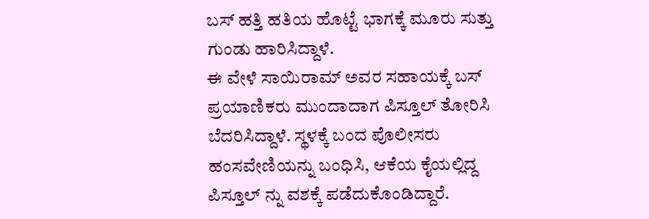ಬಸ್ ಹತ್ತಿ ಹತಿಯ ಹೊಟ್ಟೆ ಭಾಗಕ್ಕೆ ಮೂರು ಸುತ್ತು ಗುಂಡು ಹಾರಿಸಿದ್ದಾಳೆ.
ಈ ವೇಳೆ ಸಾಯಿರಾಮ್ ಅವರ ಸಹಾಯಕ್ಕೆ ಬಸ್ ಪ್ರಯಾಣಿಕರು ಮುಂದಾದಾಗ ಪಿಸ್ತೂಲ್ ತೋರಿಸಿ ಬೆದರಿಸಿದ್ದಾಳೆ. ಸ್ಥಳಕ್ಕೆ ಬಂದ ಪೊಲೀಸರು ಹಂಸವೇಣಿಯನ್ನು ಬಂಧಿಸಿ, ಆಕೆಯ ಕೈಯಲ್ಲಿದ್ದ ಪಿಸ್ತೂಲ್ ನ್ನು ವಶಕ್ಕೆ ಪಡೆದುಕೊಂಡಿದ್ದಾರೆ.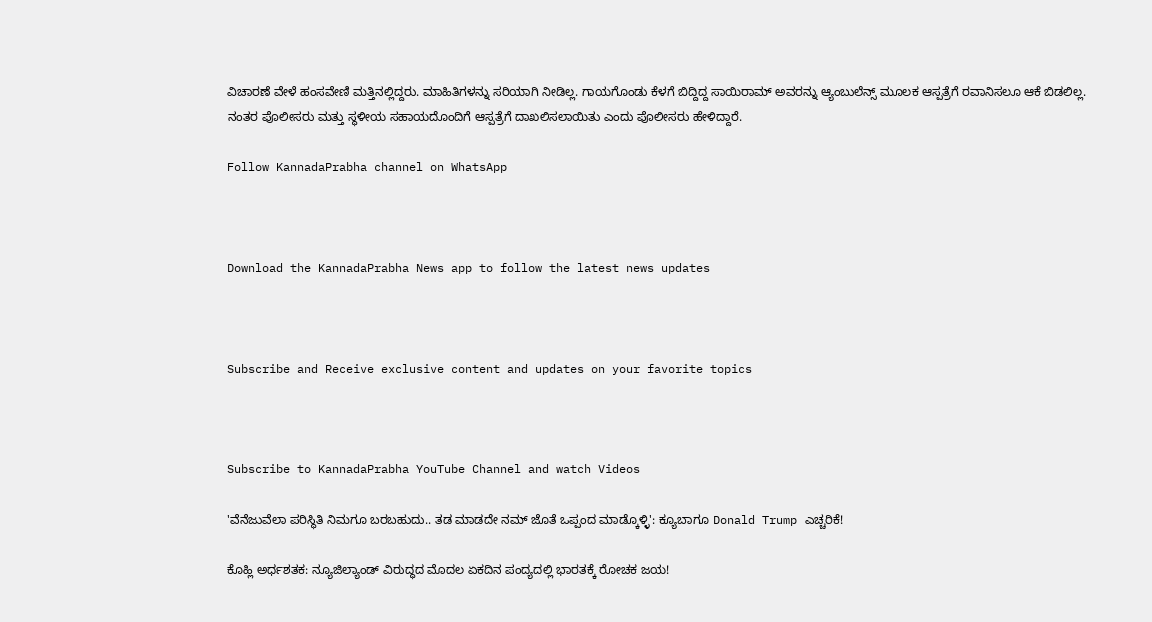ವಿಚಾರಣೆ ವೇಳೆ ಹಂಸವೇಣಿ ಮತ್ತಿನಲ್ಲಿದ್ದರು. ಮಾಹಿತಿಗಳನ್ನು ಸರಿಯಾಗಿ ನೀಡಿಲ್ಲ. ಗಾಯಗೊಂಡು ಕೆಳಗೆ ಬಿದ್ದಿದ್ದ ಸಾಯಿರಾಮ್ ಅವರನ್ನು ಆ್ಯಂಬುಲೆನ್ಸ್ ಮೂಲಕ ಆಸ್ಪತ್ರೆಗೆ ರವಾನಿಸಲೂ ಆಕೆ ಬಿಡಲಿಲ್ಲ. ನಂತರ ಪೊಲೀಸರು ಮತ್ತು ಸ್ಥಳೀಯ ಸಹಾಯದೊಂದಿಗೆ ಆಸ್ಪತ್ರೆಗೆ ದಾಖಲಿಸಲಾಯಿತು ಎಂದು ಪೊಲೀಸರು ಹೇಳಿದ್ದಾರೆ.

Follow KannadaPrabha channel on WhatsApp



Download the KannadaPrabha News app to follow the latest news updates



Subscribe and Receive exclusive content and updates on your favorite topics



Subscribe to KannadaPrabha YouTube Channel and watch Videos

'ವೆನೆಜುವೆಲಾ ಪರಿಸ್ಥಿತಿ ನಿಮಗೂ ಬರಬಹುದು.. ತಡ ಮಾಡದೇ ನಮ್ ಜೊತೆ ಒಪ್ಪಂದ ಮಾಡ್ಕೊಳ್ಳಿ': ಕ್ಯೂಬಾಗೂ Donald Trump ಎಚ್ಚರಿಕೆ!

ಕೊಹ್ಲಿ ಅರ್ಧಶತಕ: ನ್ಯೂಜಿಲ್ಯಾಂಡ್ ವಿರುದ್ಧದ ಮೊದಲ ಏಕದಿನ ಪಂದ್ಯದಲ್ಲಿ ಭಾರತಕ್ಕೆ ರೋಚಕ ಜಯ!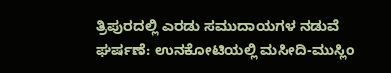ತ್ರಿಪುರದಲ್ಲಿ ಎರಡು ಸಮುದಾಯಗಳ ನಡುವೆ ಘರ್ಷಣೆ: ಉನಕೋಟಿಯಲ್ಲಿ ಮಸೀದಿ-ಮುಸ್ಲಿಂ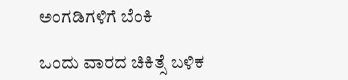ಅಂಗಡಿಗಳಿಗೆ ಬೆಂಕಿ

ಒಂದು ವಾರದ ಚಿಕಿತ್ಸೆ ಬಳಿಕ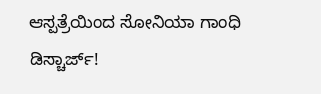ಆಸ್ಪತ್ರೆಯಿಂದ ಸೋನಿಯಾ ಗಾಂಧಿ ಡಿಸ್ಚಾರ್ಜ್!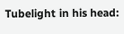Tubelight in his head: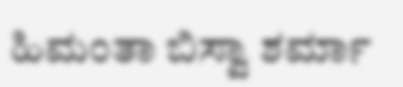ಹಿಮಂತಾ ಬಿಸ್ವಾ ಶರ್ಮಾ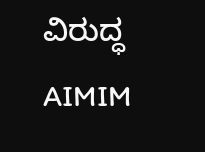ವಿರುದ್ಧ AIMIM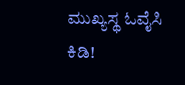ಮುಖ್ಯಸ್ಥ ಓವೈಸಿ ಕಿಡಿ!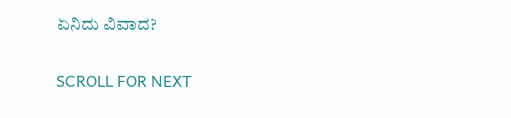ಏನಿದು ವಿವಾದ?

SCROLL FOR NEXT